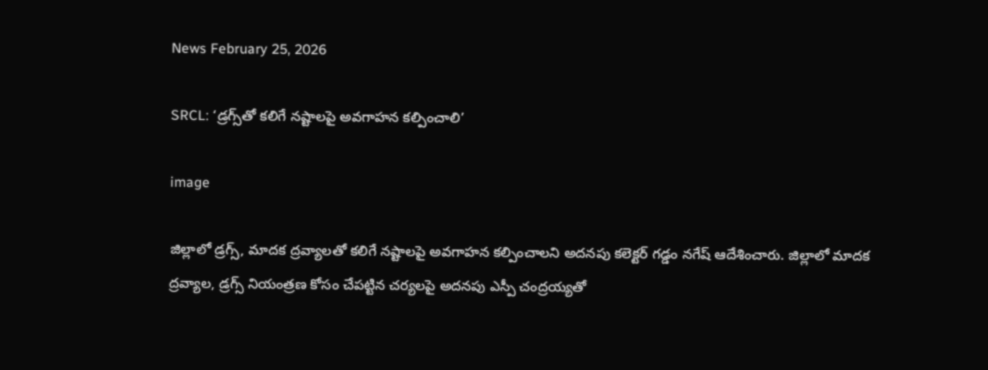News February 25, 2026

SRCL: ‘డ్రగ్స్‌తో కలిగే నష్టాలపై అవగాహన కల్పించాలి’

image

జిల్లాలో డ్రగ్స్, మాదక ద్రవ్యాలతో కలిగే నష్టాలపై అవగాహన కల్పించాలని అదనపు కలెక్టర్ గడ్డం నగేష్ ఆదేశించారు. జిల్లాలో మాదక ద్రవ్యాల, డ్రగ్స్ నియంత్రణ కోసం చేపట్టిన చర్యలపై అదనపు ఎస్పీ చంద్రయ్యతో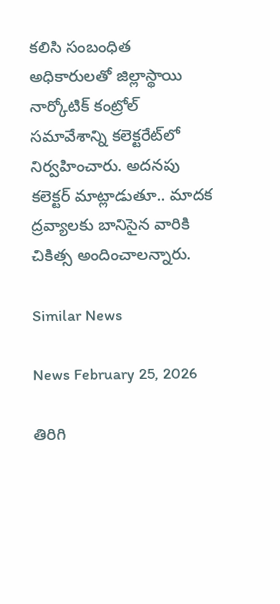కలిసి సంబంధిత అధికారులతో జిల్లాస్థాయి నార్కోటిక్ కంట్రోల్ సమావేశాన్ని కలెక్టరేట్‌లో నిర్వహించారు. అదనపు కలెక్టర్ మాట్లాడుతూ.. మాదక ద్రవ్యాలకు బానిసైన వారికి చికిత్స అందించాలన్నారు.

Similar News

News February 25, 2026

తిరిగి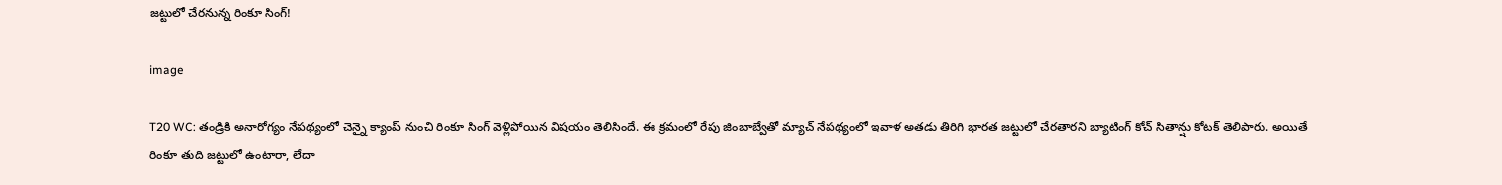జట్టులో చేరనున్న రింకూ సింగ్!

image

T20 WC: తండ్రికి అనారోగ్యం నేపథ్యంలో చెన్నై క్యాంప్ నుంచి రింకూ సింగ్ వెళ్లిపోయిన విషయం తెలిసిందే. ఈ క్రమంలో రేపు జింబాబ్వేతో మ్యాచ్ నేపథ్యంలో ఇవాళ అతడు తిరిగి భారత జట్టులో చేరతారని బ్యాటింగ్ కోచ్ సితాన్షు కోటక్ తెలిపారు. అయితే రింకూ తుది జట్టులో ఉంటారా, లేదా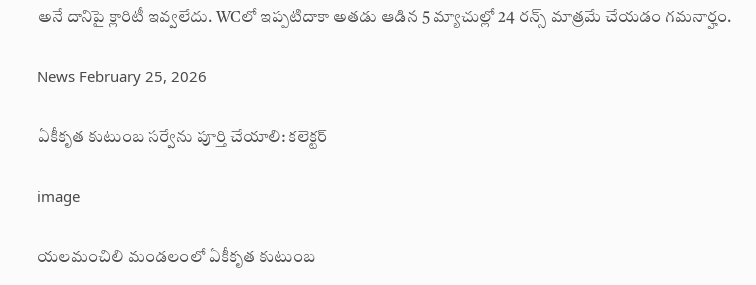అనే దానిపై క్లారిటీ ఇవ్వలేదు. WCలో ఇప్పటిదాకా అతడు ఆడిన 5 మ్యాచుల్లో 24 రన్స్ మాత్రమే చేయడం గమనార్హం.

News February 25, 2026

ఏకీకృత కుటుంబ సర్వేను పూర్తి చేయాలి: కలెక్టర్

image

యలమంచిలి మండలంలో ఏకీకృత కుటుంబ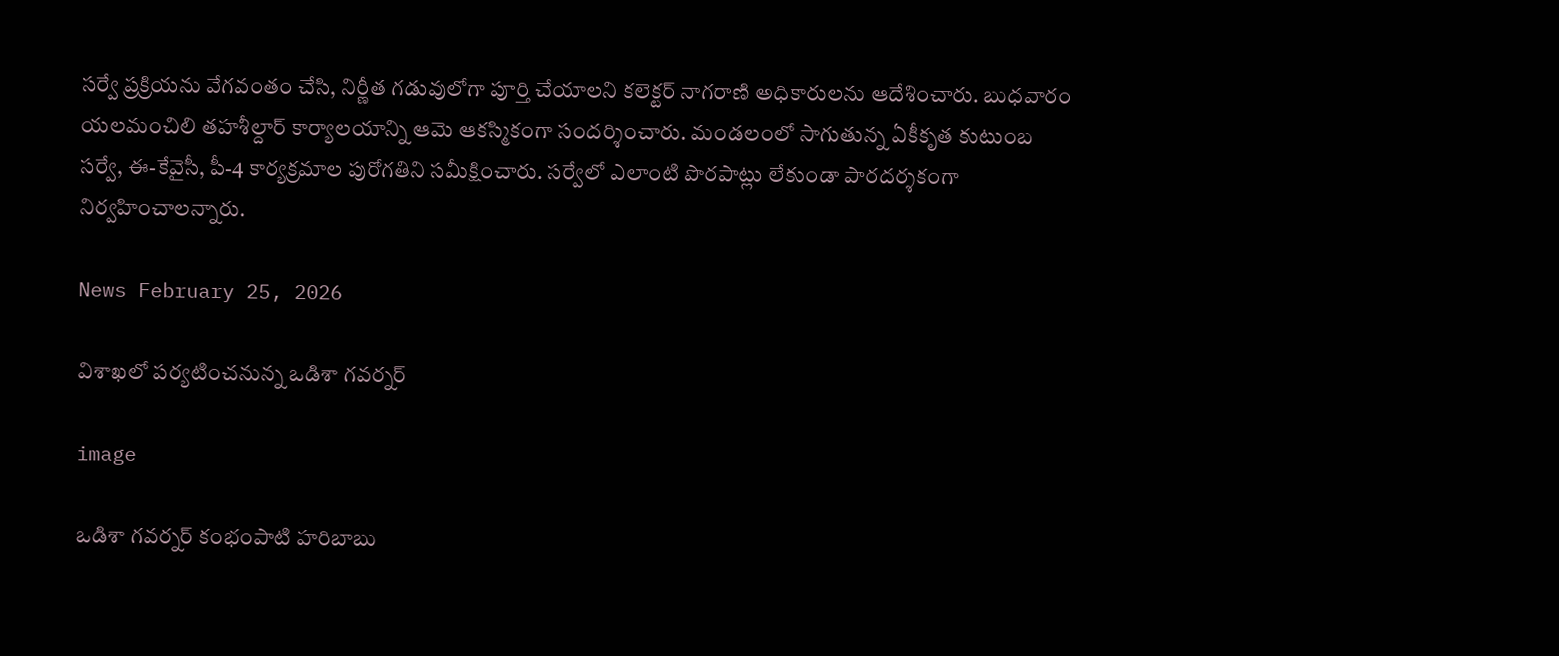సర్వే ప్రక్రియను వేగవంతం చేసి, నిర్ణీత గడువులోగా పూర్తి చేయాలని కలెక్టర్ నాగరాణి అధికారులను ఆదేశించారు. బుధవారం యలమంచిలి తహశీల్దార్ కార్యాలయాన్ని ఆమె ఆకస్మికంగా సందర్శించారు. మండలంలో సాగుతున్న ఏకీకృత కుటుంబ సర్వే, ఈ-కేవైసీ, పీ-4 కార్యక్రమాల పురోగతిని సమీక్షించారు. సర్వేలో ఎలాంటి పొరపాట్లు లేకుండా పారదర్శకంగా నిర్వహించాలన్నారు.

News February 25, 2026

విశాఖలో పర్యటించనున్న ఒడిశా గవర్నర్

image

ఒడిశా గవర్నర్ కంభంపాటి హరిబాబు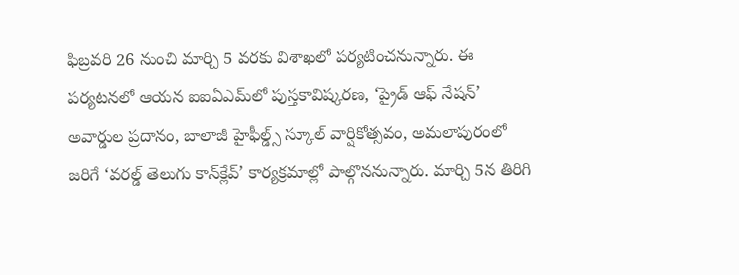ఫిబ్రవరి 26 నుంచి మార్చి 5 వరకు విశాఖలో పర్యటించనున్నారు. ఈ పర్యటనలో ఆయన ఐఐఏఎమ్‌లో పుస్తకావిష్కరణ, ‘ప్రైడ్ ఆఫ్ నేషన్’ అవార్డుల ప్రదానం, బాలాజీ హైఫీల్డ్స్ స్కూల్ వార్షికోత్సవం, అమలాపురంలో జరిగే ‘వరల్డ్ తెలుగు కాన్‌క్లేవ్’ కార్యక్రమాల్లో పాల్గొననున్నారు. మార్చి 5న తిరిగి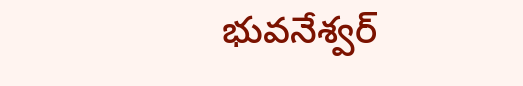భువనేశ్వర్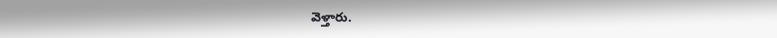వెళ్తారు.